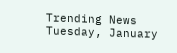Trending News
Tuesday, January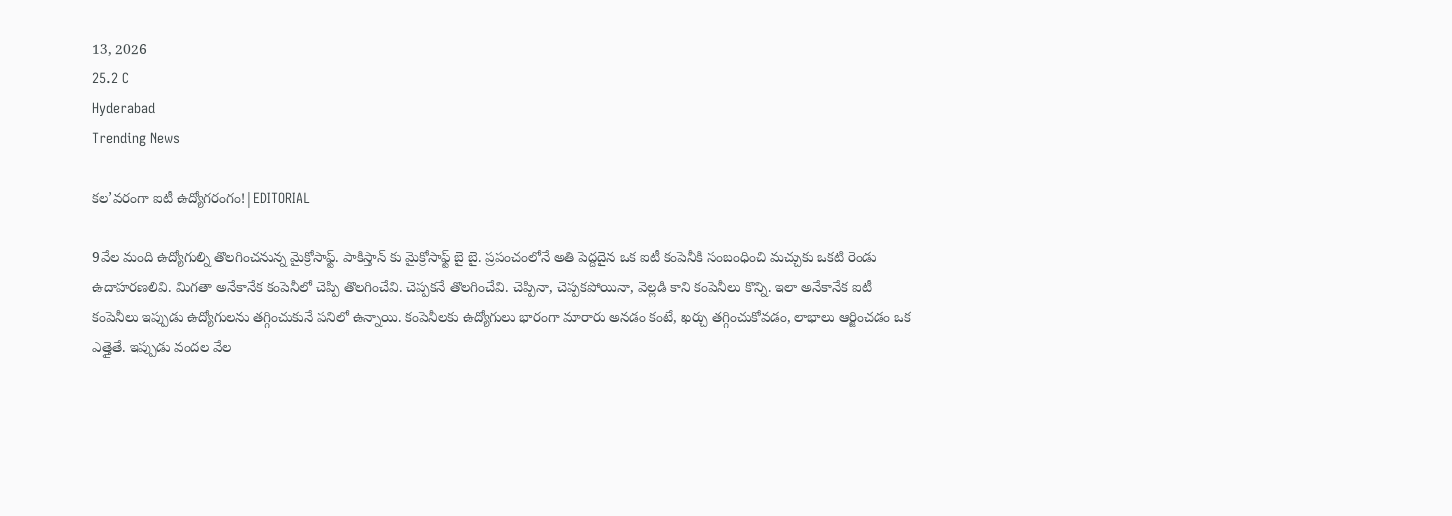13, 2026
25.2 C
Hyderabad
Trending News

కల’వరంగా ఐటీ ఉద్యోగరంగం!|EDITORIAL

9వేల మంది ఉద్యోగుల్ని తొలగించనున్న మైక్రోసాఫ్ట్. పాకిస్తాన్ కు మైక్రోసాఫ్ట్ బై బై. ప్రపంచంలోనే అతి పెద్దదైన ఒక ఐటీ కంపెనీకి సంబంధించి మచ్చుకు ఒకటి రెండు ఉదాహరణలివి. మిగతా అనేకానేక కంపెనీలో చెప్పి తొలగించేవి. చెప్పకనే తొలగించేవి. చెప్పినా, చెప్పకపోయినా, వెల్లడి కాని కంపెనీలు కొన్ని. ఇలా అనేకానేక ఐటీ కంపెనీలు ఇప్పుడు ఉద్యోగులను తగ్గించుకునే పనిలో ఉన్నాయి. కంపెనీలకు ఉద్యోగులు భారంగా మారారు అనడం కంటే, ఖర్చు తగ్గించుకోవడం, లాభాలు ఆర్జించడం ఒక ఎత్తైతే. ఇప్పుడు వందల వేల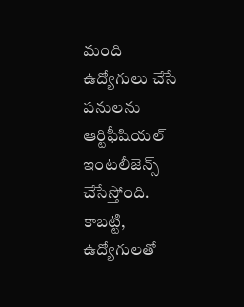మంది ఉద్యోగులు చేసే పనులను ఆర్టిఫీషియల్ ఇంటలీజెన్స్ చేసేస్తోంది. కాబట్టి, ఉద్యోగులతో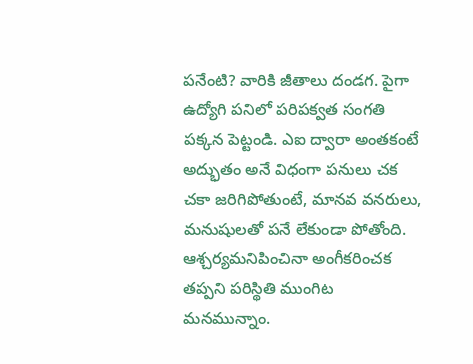పనేంటి? వారికి జీతాలు దండగ. పైగా ఉద్యోగి పనిలో పరిపక్వత సంగతి పక్కన పెట్టండి. ఎఐ ద్వారా అంతకంటే అద్భుతం అనే విధంగా పనులు చక చకా జరిగిపోతుంటే, మానవ వనరులు, మనుషులతో పనే లేకుండా పోతోంది. ఆశ్చర్యమనిపించినా అంగీకరించక తప్పని పరిస్థితి ముంగిట మనమున్నాం.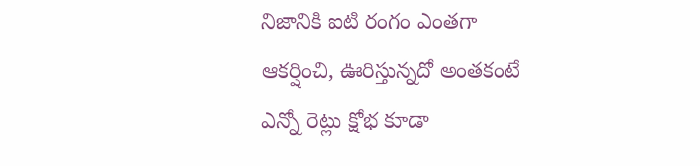నిజానికి ఐటి రంగం ఎంతగా ఆకర్షించి, ఊరిస్తున్నదో అంతకంటే ఎన్నో రెట్లు క్షోభ కూడా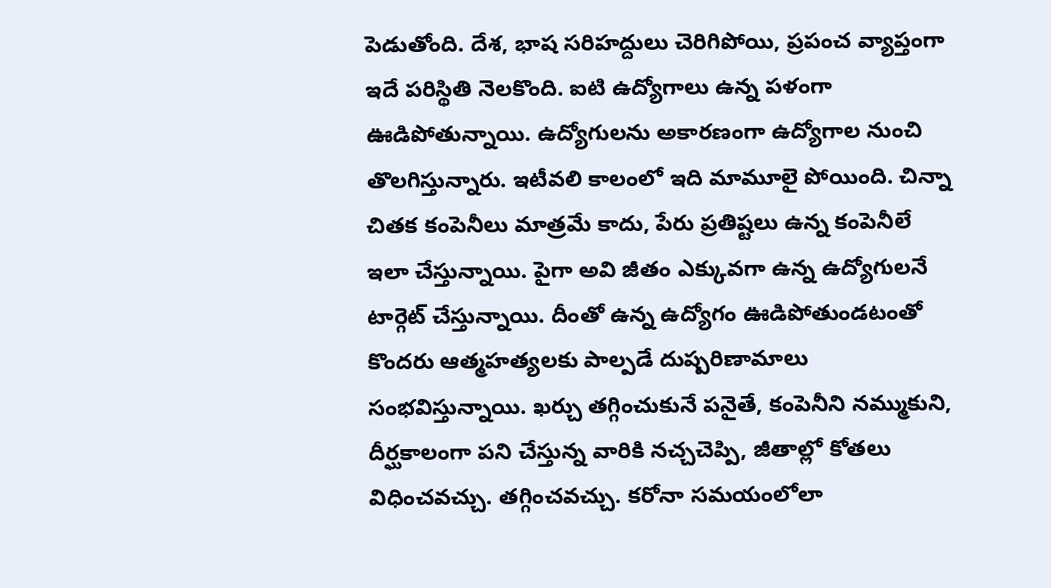పెడుతోంది. దేశ, భాష సరిహద్దులు చెరిగిపోయి, ప్రపంచ వ్యాప్తంగా ఇదే పరిస్థితి నెలకొంది. ఐటి ఉద్యోగాలు ఉన్న పళంగా ఊడిపోతున్నాయి. ఉద్యోగులను అకారణంగా ఉద్యోగాల నుంచి తొలగిస్తున్నారు. ఇటీవలి కాలంలో ఇది మామూలై పోయింది. చిన్నా చితక కంపెనీలు మాత్రమే కాదు, పేరు ప్రతిష్టలు ఉన్న కంపెనీలే ఇలా చేస్తున్నాయి. పైగా అవి జీతం ఎక్కువగా ఉన్న ఉద్యోగులనే టార్గెట్‌ చేస్తున్నాయి. దీంతో ఉన్న ఉద్యోగం ఊడిపోతుండటంతో కొందరు ఆత్మహత్యలకు పాల్పడే దుష్పరిణామాలు సంభవిస్తున్నాయి. ఖర్చు తగ్గించుకునే పనైతే, కంపెనీని నమ్ముకుని, దీర్ఘకాలంగా పని చేస్తున్న వారికి నచ్చచెప్పి, జీతాల్లో కోతలు విధించవచ్చు. తగ్గించవచ్చు. కరోనా సమయంలోలా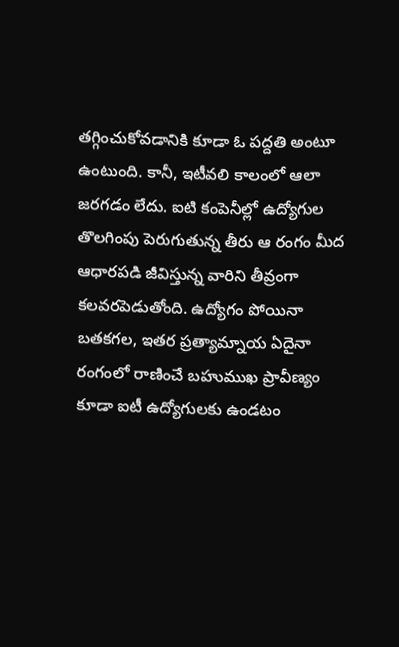తగ్గించుకోవడానికి కూడా ఓ పద్దతి అంటూ ఉంటుంది. కానీ, ఇటీవలి కాలంలో ఆలా జరగడం లేదు. ఐటి కంపెనీల్లో ఉద్యోగుల తొలగింపు పెరుగుతున్న తీరు ఆ రంగం మీద ఆధారపడి జీవిస్తున్న వారిని తీవ్రంగా కలవరపెడుతోంది. ఉద్యోగం పోయినా బతకగల, ఇతర ప్రత్యామ్నాయ ఏదైనా రంగంలో రాణించే బహుముఖ ప్రావీణ్యం కూడా ఐటీ ఉద్యోగులకు ఉండటం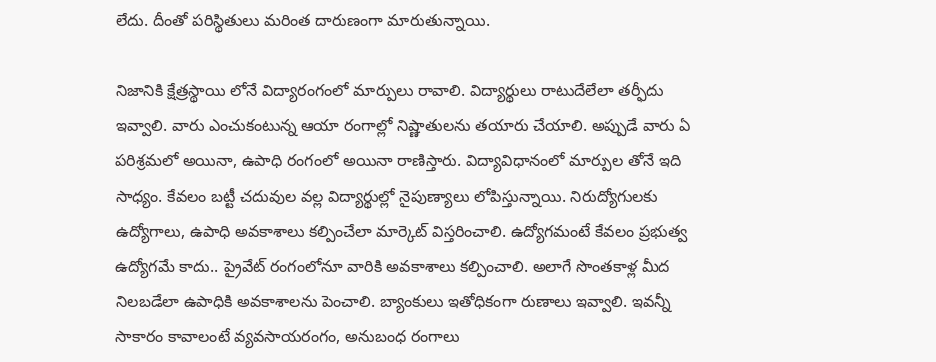లేదు. దీంతో పరిస్థితులు మరింత దారుణంగా మారుతున్నాయి.

నిజానికి క్షేత్రస్థాయి లోనే విద్యారంగంలో మార్పులు రావాలి. విద్యార్థులు రాటుదేలేలా తర్ఫీదు ఇవ్వాలి. వారు ఎంచుకంటున్న ఆయా రంగాల్లో నిష్ణాతులను తయారు చేయాలి. అప్పుడే వారు ఏ పరిశ్రమలో అయినా, ఉపాధి రంగంలో అయినా రాణిస్తారు. విద్యావిధానంలో మార్పుల తోనే ఇది సాధ్యం. కేవలం బట్టీ చదువుల వల్ల విద్యార్థుల్లో నైపుణ్యాలు లోపిస్తున్నాయి. నిరుద్యోగులకు ఉద్యోగాలు, ఉపాధి అవకాశాలు కల్పించేలా మార్కెట్‌ విస్తరించాలి. ఉద్యోగమంటే కేవలం ప్రభుత్వ ఉద్యోగమే కాదు.. ప్రైవేట్‌ రంగంలోనూ వారికి అవకాశాలు కల్పించాలి. అలాగే సొంతకాళ్ల మీద నిలబడేలా ఉపాధికి అవకాశాలను పెంచాలి. బ్యాంకులు ఇతోధికంగా రుణాలు ఇవ్వాలి. ఇవన్నీ సాకారం కావాలంటే వ్యవసాయరంగం, అనుబంధ రంగాలు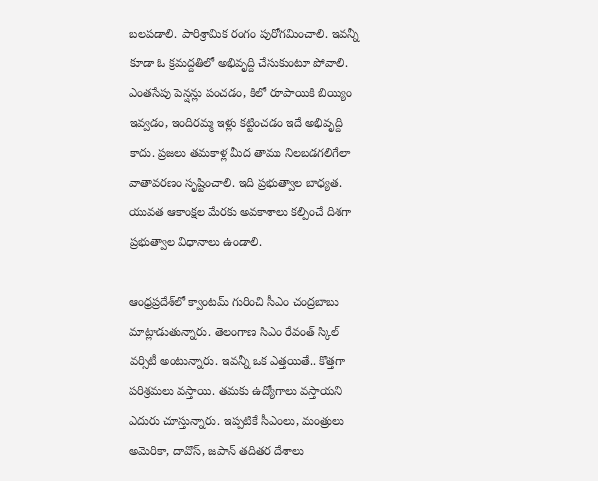బలపడాలి. పారిశ్రామిక రంగం పురోగమించాలి. ఇవన్నీ కూడా ఓ క్రమద్దతిలో అభివృద్ది చేసుకుంటూ పోవాలి. ఎంతసేపు పెన్షన్లు పంచడం, కిలో రూపాయికి బియ్యిం ఇవ్వడం, ఇందిరమ్మ ఇళ్లు కట్టించడం ఇదే అభివృద్ది కాదు. ప్రజలు తమకాళ్ల మీద తాము నిలబడగలిగేలా వాతావరణం సృష్టించాలి. ఇది ప్రభుత్వాల బాధ్యత. యువత ఆకాంక్షల మేరకు అవకాశాలు కల్పించే దిశగా ప్రభుత్వాల విధానాలు ఉండాలి.

ఆంధ్రప్రదేశ్‌లో క్వాంటమ్‌ గురించి సీఎం చంద్రబాబు మాట్లాడుతున్నారు. తెలంగాణ సిఎం రేవంత్‌ స్కిల్‌ వర్సిటీ అంటున్నారు. ఇవన్నీ ఒక ఎత్తయితే.. కొత్తగా పరిశ్రమలు వస్తాయి. తమకు ఉద్యోగాలు వస్తాయని ఎదురు చూస్తున్నారు. ఇప్పటికే సీఎంలు, మంత్రులు అమెరికా, దావొస్, జపాన్ తదితర దేశాలు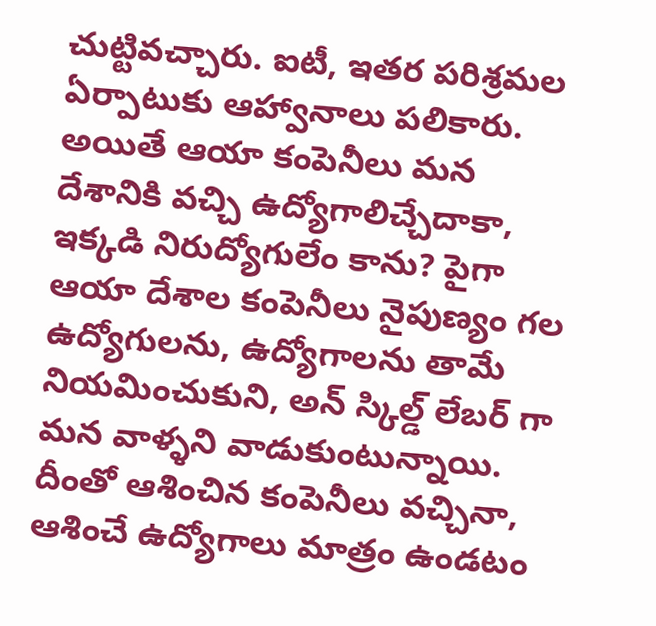చుట్టివచ్చారు. ఐటీ, ఇతర పరిశ్రమల ఏర్పాటుకు ఆహ్వానాలు పలికారు. అయితే ఆయా కంపెనీలు మన దేశానికి వచ్చి ఉద్యోగాలిచ్చేదాకా, ఇక్కడి నిరుద్యోగులేం కాను? పైగా ఆయా దేశాల కంపెనీలు నైపుణ్యం గల ఉద్యోగులను, ఉద్యోగాలను తామే నియమించుకుని, అన్ స్కిల్డ్ లేబర్ గా మన వాళ్ళని వాడుకుంటున్నాయి. దీంతో ఆశించిన కంపెనీలు వచ్చినా, ఆశించే ఉద్యోగాలు మాత్రం ఉండటం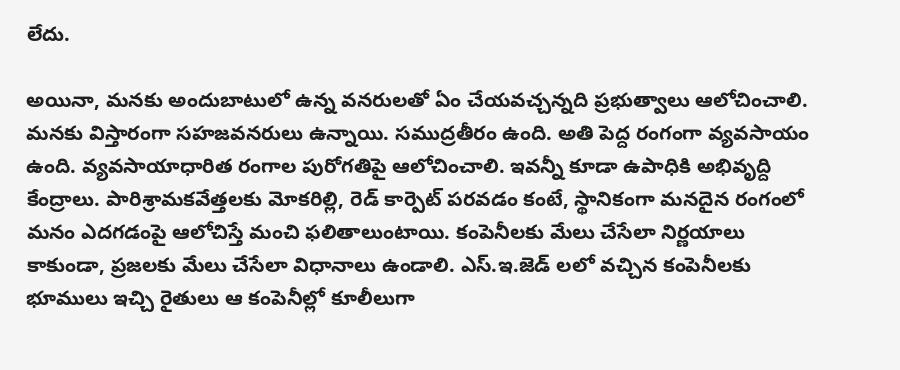లేదు.

అయినా, మనకు అందుబాటులో ఉన్న వనరులతో ఏం చేయవచ్చన్నది ప్రభుత్వాలు ఆలోచించాలి. మనకు విస్తారంగా సహజవనరులు ఉన్నాయి. సముద్రతీరం ఉంది. అతి పెద్ద రంగంగా వ్యవసాయం ఉంది. వ్యవసాయాధారిత రంగాల పురోగతిపై ఆలోచించాలి. ఇవన్నీ కూడా ఉపాధికి అభివృద్ది కేంద్రాలు. పారిశ్రామకవేత్తలకు మోకరిల్లి, రెడ్‌ కార్పెట్‌ పరవడం కంటే, స్థానికంగా మనదైన రంగంలో మనం ఎదగడంపై ఆలోచిస్తే మంచి ఫలితాలుంటాయి. కంపెనీలకు మేలు చేసేలా నిర్ణయాలు కాకుండా, ప్రజలకు మేలు చేసేలా విధానాలు ఉండాలి. ఎస్‌.ఇ.జెడ్‌ లలో వచ్చిన కంపెనీలకు భూములు ఇచ్చి రైతులు ఆ కంపెనీల్లో కూలీలుగా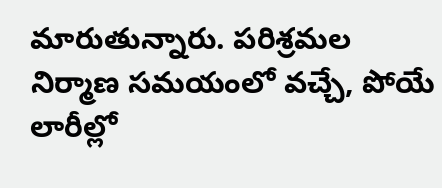మారుతున్నారు. పరిశ్రమల నిర్మాణ సమయంలో వచ్చే, పోయే లారీల్లో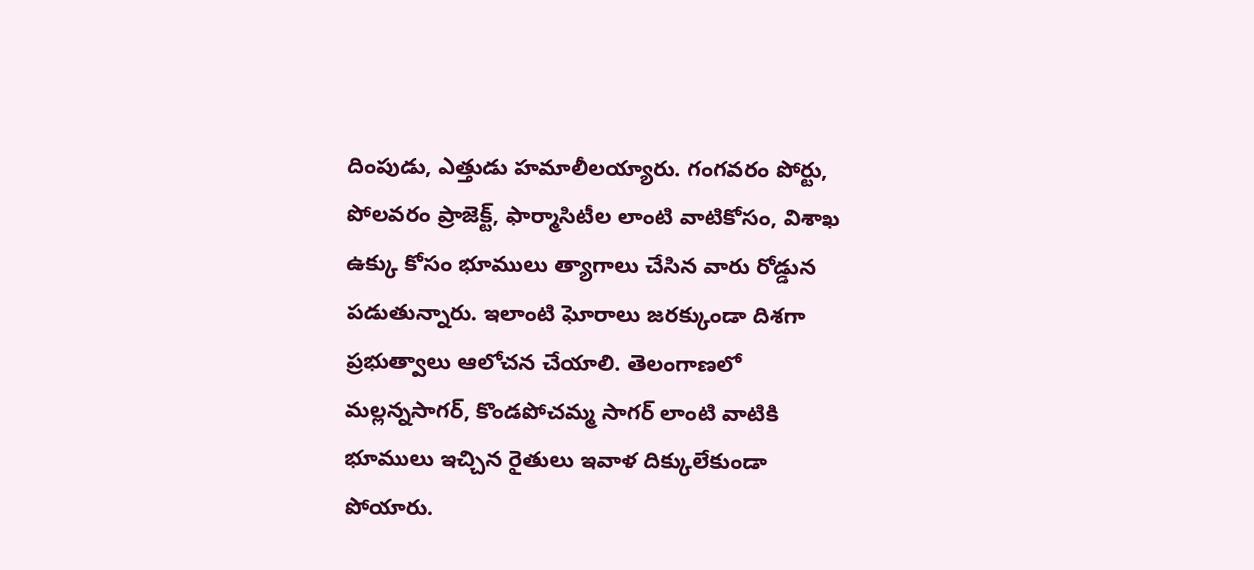దింపుడు, ఎత్తుడు హమాలీలయ్యారు. గంగవరం పోర్టు, పోలవరం ప్రాజెక్ట్‌, ఫార్మాసిటీల లాంటి వాటికోసం, విశాఖ ఉక్కు కోసం భూములు త్యాగాలు చేసిన వారు రోడ్డున పడుతున్నారు. ఇలాంటి ఘోరాలు జరక్కుండా దిశగా ప్రభుత్వాలు ఆలోచన చేయాలి. తెలంగాణలో మల్లన్నసాగర్‌, కొండపోచమ్మ సాగర్‌ లాంటి వాటికి భూములు ఇచ్చిన రైతులు ఇవాళ దిక్కులేకుండా పోయారు.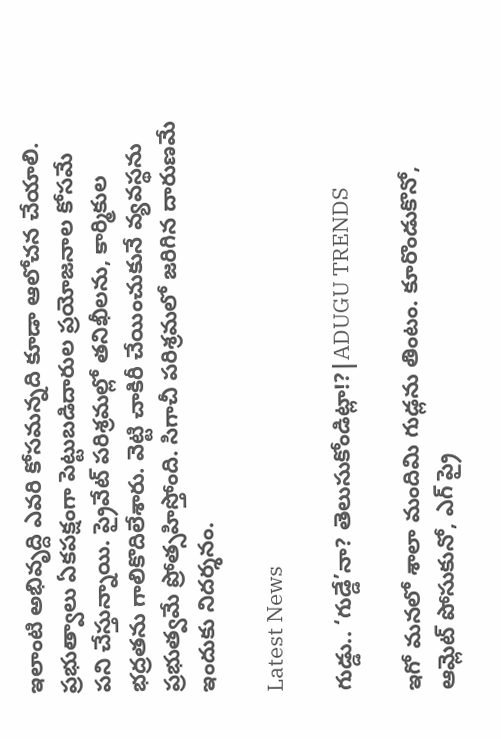ఇలాంటి అభివృద్ది ఎవరి కోసమన్నది కూడా ఆలోచన చేయాలి. ప్రభుత్వాలు ఏకపక్షంగా పెట్టుబడిదారుల ప్రయోజనాల కోసమే పని చేస్తున్నాయి. ప్రైవేట్‌ పరిశ్రమల్లో తనిఖీలను, కార్మికుల భద్రతను గాలికొదిలేశారు. వెట్టి చాకిరీ చేయించుకునే వ్యవస్థను ప్రభుత్వమే ప్రోత్సహిస్తోంది. సిగాచీ పరిశ్రమలో జరిగిన దారుణమే ఇందుకు నిదర్శనం.

Latest News

గుడ్డు.. ‘గుడ్డే’నా? తెలుసుకోండిట్లా!?|ADUGU TRENDS

ఇగో మనలో శాలా మందిమి గుడ్లను తింటం. కూరొండుకొనో, ఆమ్లెట్ పోసుకునో, ఎగ్ ప్రై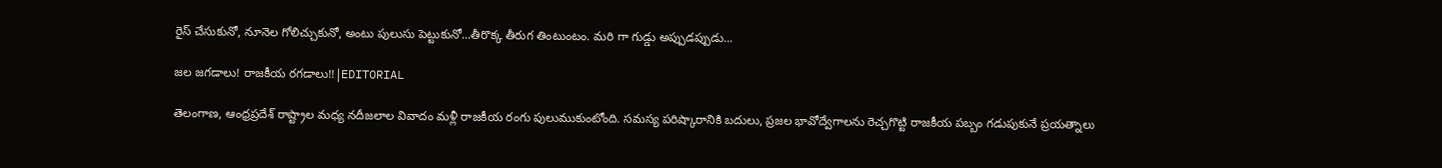రైస్ చేసుకునో, నూనెల గోలిచ్చుకునో, అంటు పులుసు పెట్టుకునో...తీరొక్క తీరుగ తింటుంటం. మరి గా గుడ్డు అప్పుడప్పుడు...

జల జగడాలు! రాజకీయ రగడాలు!!|EDITORIAL

తెలంగాణ, ఆంధ్రప్రదేశ్ రాష్ట్రాల మధ్య నదీజలాల వివాదం మళ్లీ రాజకీయ రంగు పులుముకుంటోంది. సమస్య పరిష్కారానికి బదులు, ప్రజల భావోద్వేగాలను రెచ్చగొట్టి రాజకీయ పబ్బం గడుపుకునే ప్రయత్నాలు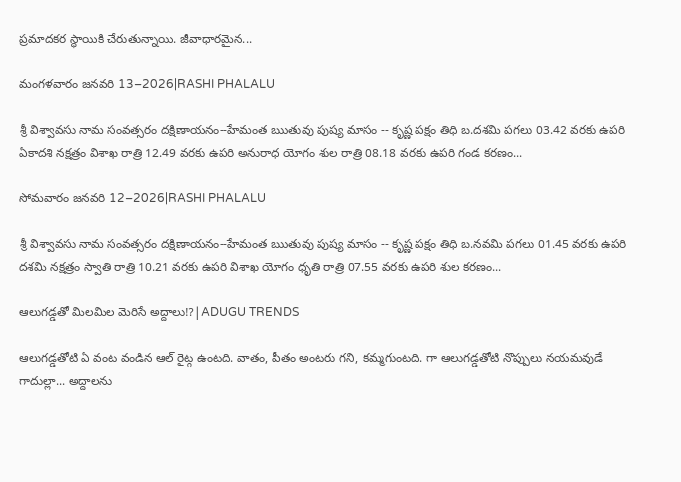ప్రమాదకర స్థాయికి చేరుతున్నాయి. జీవాధారమైన...

మంగళవారం జనవరి 13–2026|RASHI PHALALU

శ్రీ విశ్వావసు నామ సంవత్సరం దక్షిణాయనం--హేమంత ఋతువు పుష్య మాసం -- కృష్ణ పక్షం తిధి బ.దశమి పగలు 03.42 వరకు ఉపరి ఏకాదశి నక్షత్రం విశాఖ రాత్రి 12.49 వరకు ఉపరి అనురాధ యోగం శుల రాత్రి 08.18 వరకు ఉపరి గండ కరణం...

సోమవారం జనవరి 12–2026|RASHI PHALALU

శ్రీ విశ్వావసు నామ సంవత్సరం దక్షిణాయనం--హేమంత ఋతువు పుష్య మాసం -- కృష్ణ పక్షం తిధి బ.నవమి పగలు 01.45 వరకు ఉపరి దశమి నక్షత్రం స్వాతి రాత్రి 10.21 వరకు ఉపరి విశాఖ యోగం ధృతి రాత్రి 07.55 వరకు ఉపరి శుల కరణం...

ఆలుగడ్డతో మిలమిల మెరిసే అద్దాలు!?|ADUGU TRENDS

ఆలుగడ్డతోటి ఏ వంట వండిన ఆల్ రైట్గ ఉంటది. వాతం, పీతం అంటరు గని, కమ్మగుంటది. గా ఆలుగడ్డతోటి నొప్పులు నయమవుడే గాదుల్లా... అద్దాలను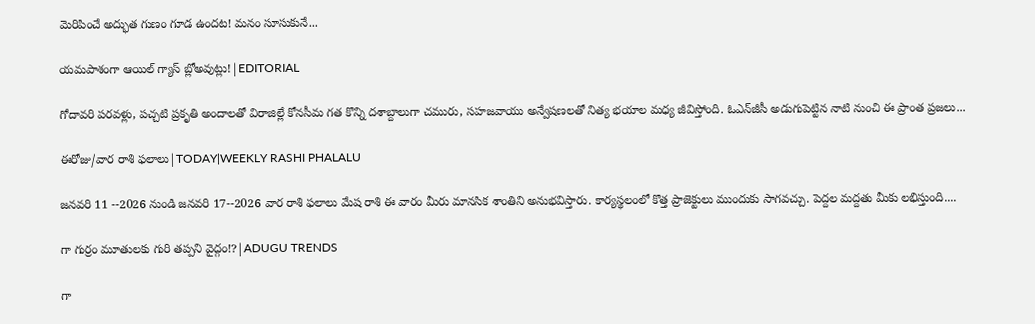మెరిపించే అద్భుత గుణం గూడ ఉందట! మనం సూసుకునే...

యమపాశంగా ఆయిల్ గ్యాస్ బ్లోఅవుట్లు!|EDITORIAL

గోదావరి పరవళ్లు, పచ్చటి ప్రకృతి అందాలతో విరాజిల్లే కోనసీమ గత కొన్ని దశాబ్దాలుగా చమురు, సహజవాయు అన్వేషణలతో నిత్య భయాల మధ్య జీవిస్తోంది. ఓఎన్‌జీసీ అడుగుపెట్టిన నాటి నుంచి ఈ ప్రాంత ప్రజలు...

ఈరోజు/వార రాశి ఫలాలు|TODAY|WEEKLY RASHI PHALALU

జనవరి 11 --2026 నుండి జనవరి 17--2026 వార రాశి ఫలాలు మేష రాశి ఈ వారం మీరు మానసిక శాంతిని అనుభవిస్తారు. కార్యస్థలంలో కొత్త ప్రాజెక్టులు ముందుకు సాగవచ్చు. పెద్దల మద్దతు మీకు లభిస్తుంది....

గా గుర్రం మూతులకు గురి తప్పని వైద్గం!?|ADUGU TRENDS

గా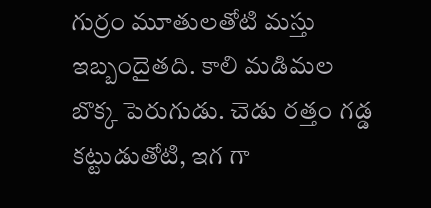గుర్రం మూతులతోటి మస్తు ఇబ్బందైతది. కాలి మడిమల బొక్క పెరుగుడు. చెడు రత్తం గడ్డ కట్టుడుతోటి, ఇగ గా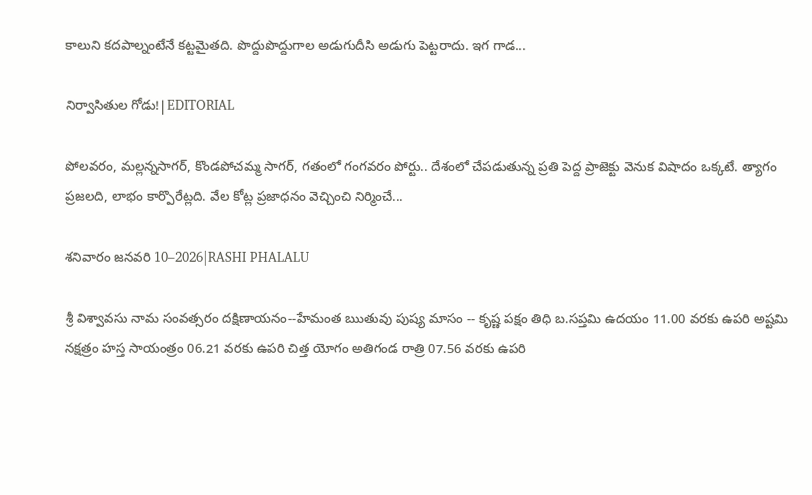కాలుని కదపాల్నంటేనే కట్టమైతది. పొద్దుపొద్దుగాల అడుగుదీసి అడుగు పెట్టరాదు. ఇగ గాడ...

నిర్వాసితుల గోడు!|EDITORIAL

పోలవరం, మల్లన్నసాగర్‌, కొండపోచమ్మ సాగర్‌, గతంలో గంగవరం పోర్టు.. దేశంలో చేపడుతున్న ప్రతి పెద్ద ప్రాజెక్టు వెనుక విషాదం ఒక్కటే. త్యాగం ప్రజలది, లాభం కార్పొరేట్లది. వేల కోట్ల ప్రజాధనం వెచ్చించి నిర్మించే...

శనివారం జనవరి 10–2026|RASHI PHALALU

శ్రీ విశ్వావసు నామ సంవత్సరం దక్షిణాయనం--హేమంత ఋతువు పుష్య మాసం -- కృష్ణ పక్షం తిధి బ.సప్తమి ఉదయం 11.00 వరకు ఉపరి అష్టమి నక్షత్రం హస్త సాయంత్రం 06.21 వరకు ఉపరి చిత్త యోగం అతిగండ రాత్రి 07.56 వరకు ఉపరి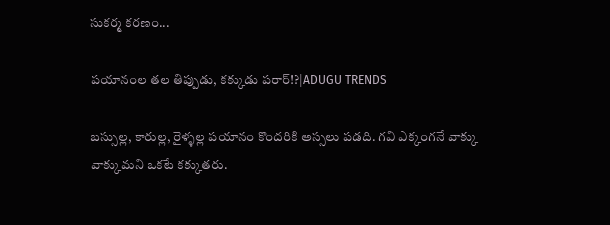సుకర్మ కరణం...

పయానంల తల తిప్పుడు, కక్కుడు పరార్!?|ADUGU TRENDS

బస్సుల్ల, కారుల్ల, రైళ్ళల్ల పయానం కొందరికి అస్సలు పడది. గవి ఎక్కంగనే వాక్కు వాక్కుమని ఒకటే కక్కుతరు.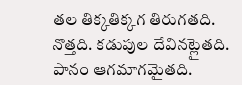తల తిక్కతిక్కగ తిరుగతది. నొత్తది. కడుపుల దేవినట్లైతది. పానం ఆగమాగమైతది.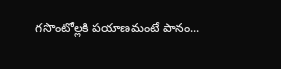గసొంటోల్లకి పయాణమంటే పానం...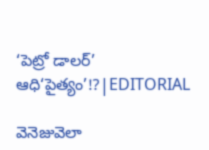‘పెట్రో డాలర్’ ఆధి‘పైత్యం’!?|EDITORIAL

వెనెజువెలా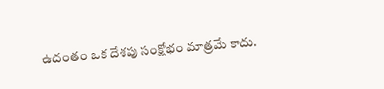ఉదంతం ఒక దేశపు సంక్షోభం మాత్రమే కాదు.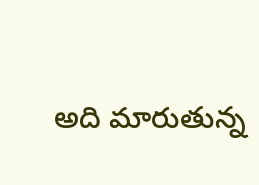అది మారుతున్న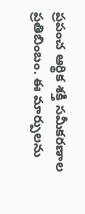ప్రపంచ ఆర్థిక శక్తి సమీకరణాల ప్రతిబింబం. ఈ మార్పులను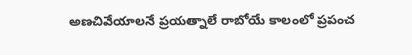అణచివేయాలనే ప్రయత్నాలే రాబోయే కాలంలో ప్రపంచ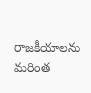రాజకీయాలను మరింత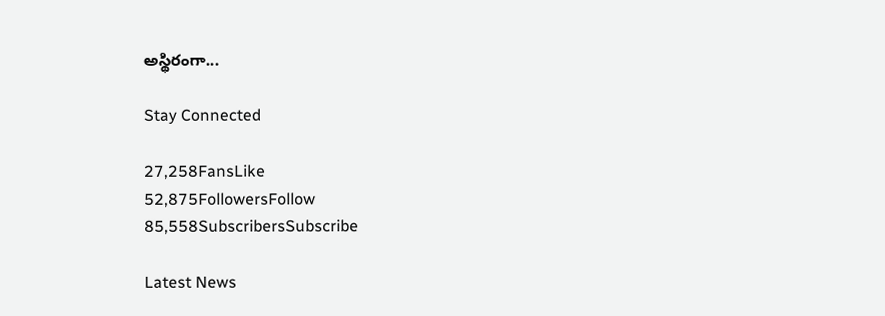అస్థిరంగా...

Stay Connected

27,258FansLike
52,875FollowersFollow
85,558SubscribersSubscribe

Latest News